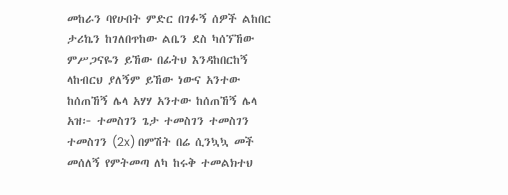መከራን ባየሁበት ምድር በገፉኝ ሰዎች ልከበር ታሪኬን ከገለበጥከው ልቤን ደስ ካሰኘኸው ምሥጋናዬን ይኸው በፊትህ እንዳከበርከኝ ላከብርህ ያለኝም ይኸው ነውና አንተው ከሰጠኸኝ ሌላ አሃሃ አንተው ከሰጠኸኝ ሌላ አዝ፦ ተመስገን ጌታ ተመስገን ተመስገን ተመስገን (2x) በምሽት በሬ ሲንኳኳ መች መሰለኝ የምትመጣ ለካ ከሩቅ ተመልክተህ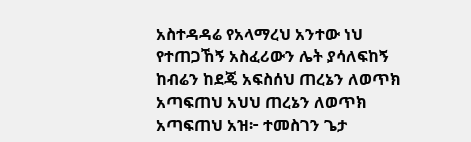አስተዳዳሬ የአላማረህ አንተው ነህ የተጠጋኸኝ አስፈሪውን ሌት ያሳለፍከኝ ከብሬን ከደጄ አፍስሰህ ጠረኔን ለወጥክ አጣፍጠህ አህህ ጠረኔን ለወጥክ አጣፍጠህ አዝ፦ ተመስገን ጌታ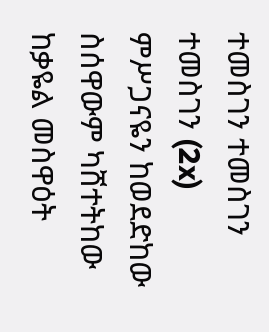ተመስገን ተመስገን ተመስገን (2x) ምሥጋናዬን ከወደድከው ስሰዋውም ካሸተትከው ከቃዬል መስዋዕት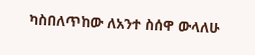ካስበለጥከው ለአንተ ስሰዋ ውላለሁ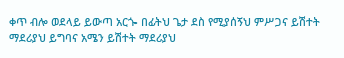ቀጥ ብሎ ወደላይ ይውጣ አርጐ በፊትህ ጌታ ደስ የሚያሰኝህ ምሥጋና ይሽተት ማደሪያህ ይግባና አሜን ይሽተት ማደሪያህ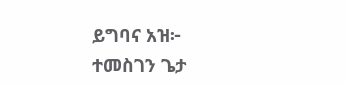ይግባና አዝ፦ ተመስገን ጌታ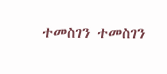ተመስገን ተመስገን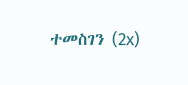ተመስገን (2x)